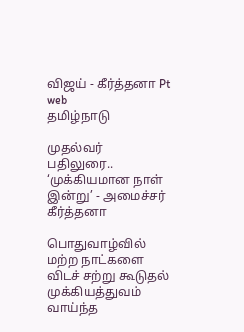விஜய் - கீர்த்தனா Pt web
தமிழ்நாடு

முதல்வர் பதிலுரை.. ‘முக்கியமான நாள் இன்று’ - அமைச்சர் கீர்த்தனா

பொதுவாழ்வில் மற்ற நாட்களை விடச் சற்று கூடுதல் முக்கியத்துவம் வாய்ந்த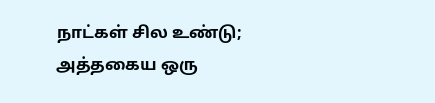நாட்கள் சில உண்டு; அத்தகைய ஒரு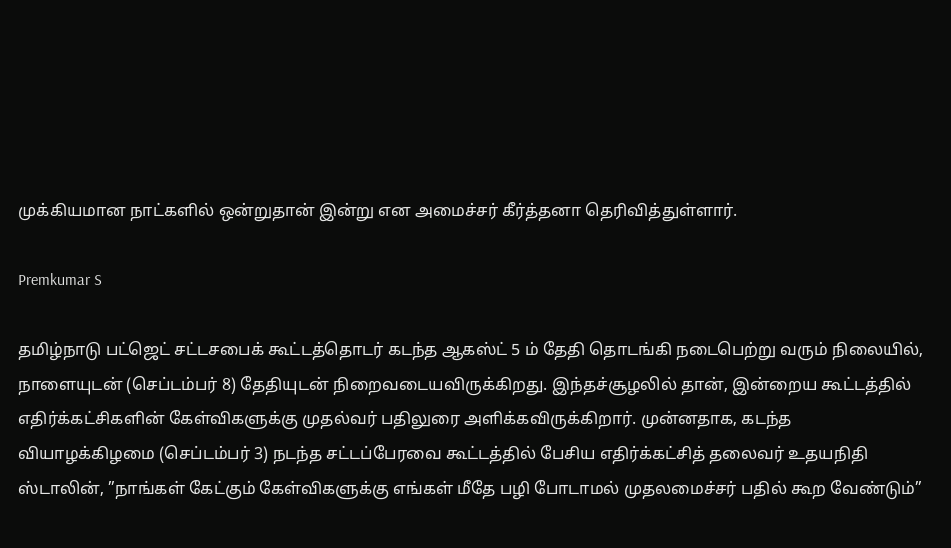முக்கியமான நாட்களில் ஒன்றுதான் இன்று என அமைச்சர் கீர்த்தனா தெரிவித்துள்ளார்.

Premkumar S

தமிழ்நாடு பட்ஜெட் சட்டசபைக் கூட்டத்தொடர் கடந்த ஆகஸ்ட் 5 ம் தேதி தொடங்கி நடைபெற்று வரும் நிலையில், நாளையுடன் (செப்டம்பர் 8) தேதியுடன் நிறைவடையவிருக்கிறது. இந்தச்சூழலில் தான், இன்றைய கூட்டத்தில் எதிர்க்கட்சிகளின் கேள்விகளுக்கு முதல்வர் பதிலுரை அளிக்கவிருக்கிறார். முன்னதாக, கடந்த வியாழக்கிழமை (செப்டம்பர் 3) நடந்த சட்டப்பேரவை கூட்டத்தில் பேசிய எதிர்க்கட்சித் தலைவர் உதயநிதி ஸ்டாலின், ”நாங்கள் கேட்கும் கேள்விகளுக்கு எங்கள் மீதே பழி போடாமல் முதலமைச்சர் பதில் கூற வேண்டும்”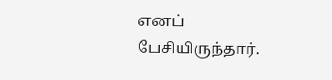எனப் பேசியிருந்தார்.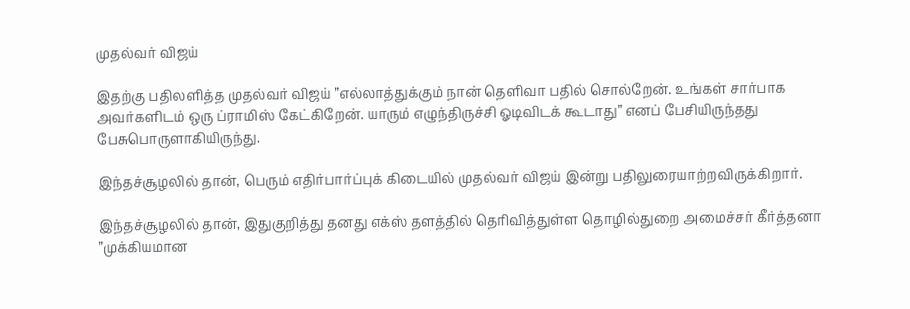முதல்வர் விஜய்

இதற்கு பதிலளித்த முதல்வர் விஜய் ”எல்லாத்துக்கும் நான் தெளிவா பதில் சொல்றேன். உங்கள் சார்பாக அவர்களிடம் ஒரு ப்ராமிஸ் கேட்கிறேன். யாரும் எழுந்திருச்சி ஓடிவிடக் கூடாது” எனப் பேசியிருந்தது பேசுபொருளாகியிருந்து.

இந்தச்சூழலில் தான், பெரும் எதிர்பார்ப்புக் கிடையில் முதல்வர் விஜய் இன்று பதிலுரையாற்றவிருக்கிறார்.

இந்தச்சூழலில் தான், இதுகுறித்து தனது எக்ஸ் தளத்தில் தெரிவித்துள்ள தொழில்துறை அமைச்சர் கீர்த்தனா ”முக்கியமான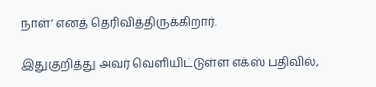நாள்’ எனத் தெரிவித்திருக்கிறார்.

இதுகுறித்து அவர் வெளியிட்டுள்ள எக்ஸ் பதிவில்,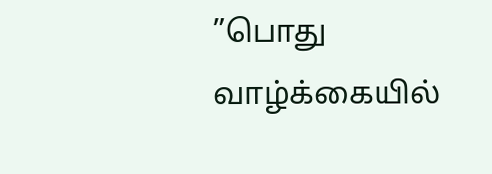”பொது வாழ்க்கையில்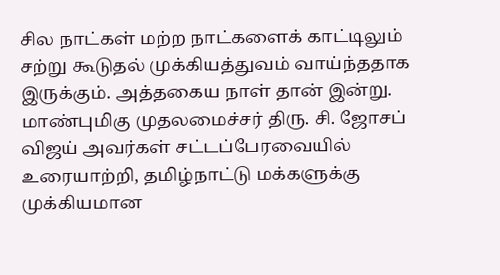சில நாட்கள் மற்ற நாட்களைக் காட்டிலும் சற்று கூடுதல் முக்கியத்துவம் வாய்ந்ததாக இருக்கும். அத்தகைய நாள் தான் இன்று. மாண்புமிகு முதலமைச்சர் திரு. சி. ஜோசப் விஜய் அவர்கள் சட்டப்பேரவையில் உரையாற்றி, தமிழ்நாட்டு மக்களுக்கு முக்கியமான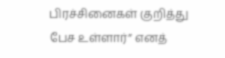பிரச்சினைகள் குறித்து பேச உள்ளார்” எனத்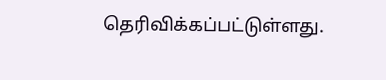தெரிவிக்கப்பட்டுள்ளது.